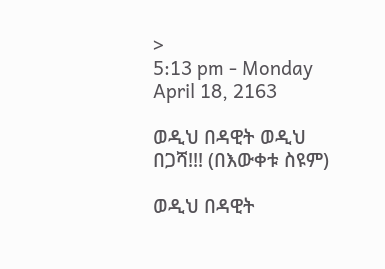>
5:13 pm - Monday April 18, 2163

ወዲህ በዳዊት ወዲህ በጋሻ!!! (በእውቀቱ ስዩም)

ወዲህ በዳዊት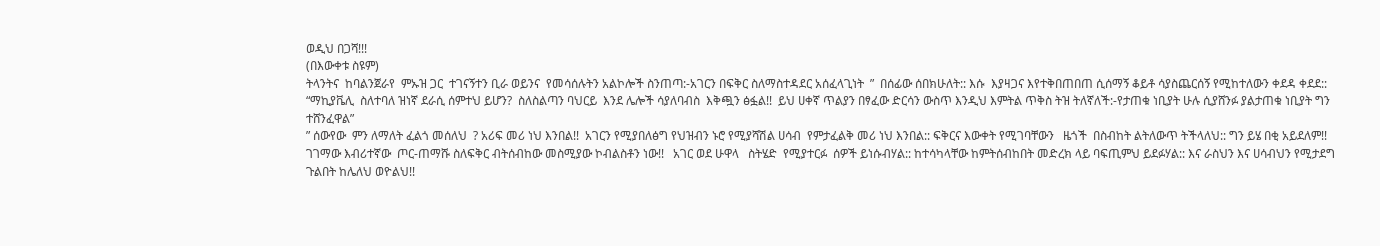ወዲህ በጋሻ!!!
(በእውቀቱ ስዩም)
ትላንትና  ከባልንጀራየ  ምኡዝ ጋር  ተገናኝተን ቢራ ወይንና  የመሳሰሉትን አልኮሎች ስንጠጣ:-አገርን በፍቅር ስለማስተዳደር አሰፈላጊነት  ”  በሰፊው ሰበክሁለት:: እሱ  እያዛጋና እየተቅበጠበጠ ሲሰማኝ ቆይቶ ሳያስጨርሰኝ የሚከተለውን ቀደዳ ቀደደ::
“ማኪያቬሊ  ስለተባለ ዝነኛ ደራሲ ሰምተህ ይሆን?  ስለስልጣን ባህርይ  እንደ ሌሎች ሳያለባብስ  እቅጯን ፅፏል!!  ይህ ሀቀኛ ጥልያን በፃፈው ድርሳን ውስጥ እንዲህ እምትል ጥቅስ ትዝ ትለኛለች:-የታጠቁ ነቢያት ሁሉ ሲያሸንፉ ያልታጠቁ ነቢያት ግን ተሸንፈዋል”
” ሰውየው  ምን ለማለት ፈልጎ መሰለህ  ? አሪፍ መሪ ነህ እንበል!!  አገርን የሚያበለፅግ የህዝብን ኑሮ የሚያሻሽል ሀሳብ  የምታፈልቅ መሪ ነህ እንበል:: ፍቅርና እውቀት የሚገባቸውን   ዜጎች  በስብከት ልትለውጥ ትችላለህ:: ግን ይሄ በቂ አይደለም!!   ገገማው እብሪተኛው  ጦር-ጠማሹ ስለፍቅር ብትሰብከው መስሚያው ኮብልስቶን ነው!!   አገር ወደ ሁዋላ   ስትሄድ  የሚያተርፉ  ሰዎች ይነሱብሃል:: ከተሳካላቸው ከምትሰብከበት መድረክ ላይ ባፍጢምህ ይደፉሃል:: እና ራስህን እና ሀሳብህን የሚታደግ ጉልበት ከሌለህ ወዮልህ!!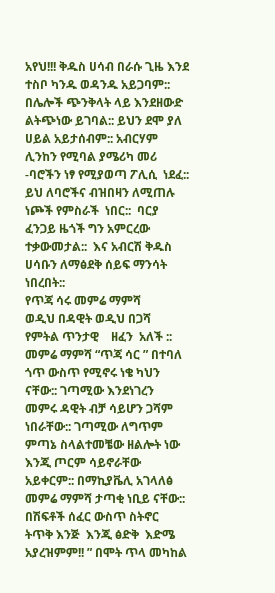አየህ!!! ቅዱስ ሀሳብ በራሱ ጊዜ እንደ ተስቦ ካንዱ ወዳንዱ አይጋባም:: በሌሎች ጭንቅላት ላይ እንደዘውድ ልትጭነው ይገባል:: ይህን ደሞ ያለ ሀይል አይታሰብም:: አብርሃም ሊንከን የሚባል ያሜሪካ መሪ -ባሮችን ነፃ የሚያወጣ ፖሊሲ  ነደፈ:: ይህ ለባሮችና ብዝበዛን ለሚጠሉ  ነጮች የምስራች  ነበር::  ባርያ ፈንጋይ ዜጎች ግን አምርረው ተቃውመታል::  እና አብርሽ ቅዱስ ሀሳቡን ለማፅደቅ ሰይፍ ማንሳት ነበረበት::
የጥጃ ሳሩ መምሬ ማምሻ
ወዲህ በዳዊት ወዲህ በጋሻ
የምትል ጥንታዊ    ዘፈን  አለች ::  መምሬ ማምሻ “ጥጃ ሳር ” በተባለ ጎጥ ውስጥ የሚኖሩ ነቄ ካህን ናቸው:: ገጣሚው እንደነገረን  መምሩ ዳዊት ብቻ ሳይሆን ጋሻም ነበራቸው:: ገጣሚው ለግጥም ምጣኔ ስላልተመቼው ዘልሎት ነው እንጂ ጦርም ሳይኖራቸው አይቀርም:: በማኪያቬሊ አገላለፅ   መምሬ ማምሻ ታጣቂ ነቢይ ናቸው::  በሽፍቶች ሰፈር ውስጥ ስትኖር ትጥቅ እንጅ  እንጂ ፅድቅ  እድሜ አያረዝምም!! ” በሞት ጥላ መካከል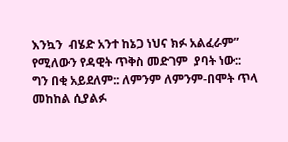እንኳን  ብሄድ አንተ ከኔጋ ነህና ክፉ አልፈራም”   የሚለውን የዳዊት ጥቅስ መድገም  ያባት ነው::
ግን በቂ አይደለም:: ለምንም ለምንም-በሞት ጥላ መከከል ሲያልፉ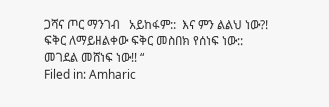ጋሻና ጦር ማንገብ   አይከፋም::  እና ምን ልልህ ነው?! ፍቅር ለማይዘልቀው ፍቅር መስበክ የሰነፍ ነው:: መገደል መሸነፍ ነው!! “
Filed in: Amharic